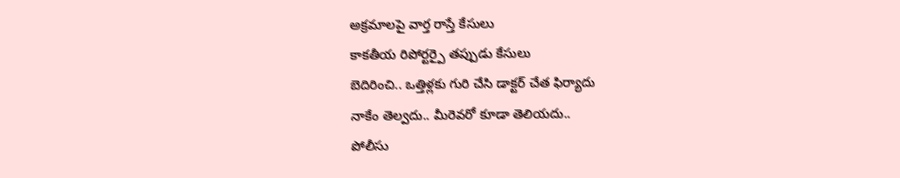అక్రమాలపై వార్త రాస్తే కేసులు
కాకతీయ రిపోర్టర్పై తప్పుడు కేసులు
బెదిరించి.. ఒత్తిళ్లకు గురి చేసి డాక్టర్ చేత ఫిర్యాదు
నాకేం తెల్వదు.. మీరెవరో కూడా తెలియదు..
పోలీసు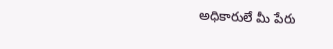అధికారులే మీ పేరు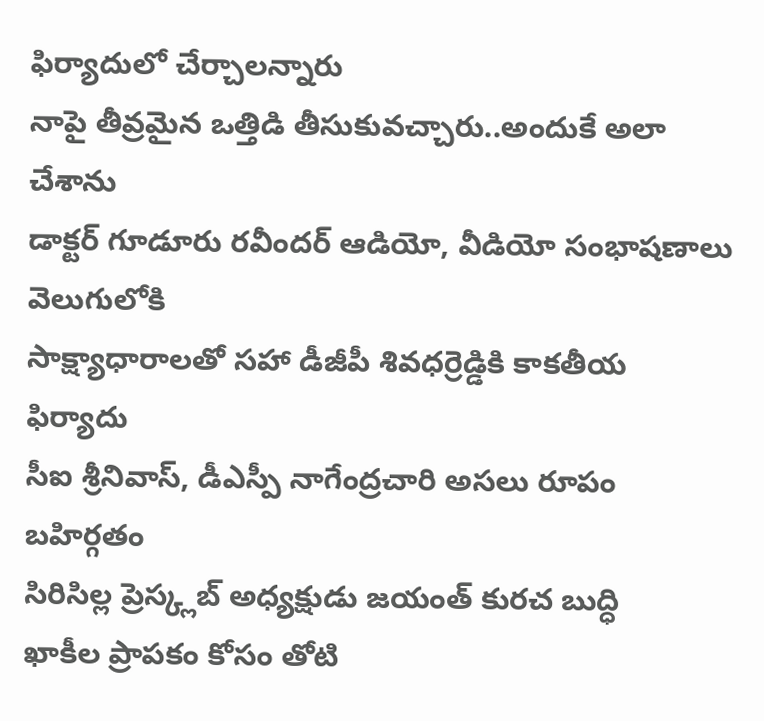ఫిర్యాదులో చేర్చాలన్నారు
నాపై తీవ్రమైన ఒత్తిడి తీసుకువచ్చారు..అందుకే అలా చేశాను
డాక్టర్ గూడూరు రవీందర్ ఆడియో, వీడియో సంభాషణాలు వెలుగులోకి
సాక్ష్యాధారాలతో సహా డీజీపీ శివధర్రెడ్డికి కాకతీయ ఫిర్యాదు
సీఐ శ్రీనివాస్, డీఎస్పీ నాగేంద్రచారి అసలు రూపం బహిర్గతం
సిరిసిల్ల ప్రెస్క్లబ్ అధ్యక్షుడు జయంత్ కురచ బుద్ధి
ఖాకీల ప్రాపకం కోసం తోటి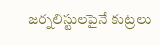జర్నలిస్టులపైనే కుట్రలు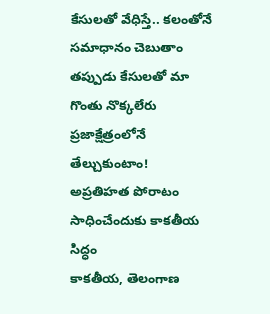కేసులతో వేధిస్తే.. కలంతోనే సమాధానం చెబుతాం
తప్పుడు కేసులతో మా గొంతు నొక్కలేరు
ప్రజాక్షేత్రంలోనే తేల్చుకుంటాం!
అప్రతిహత పోరాటం సాధించేందుకు కాకతీయ సిద్ధం
కాకతీయ, తెలంగాణ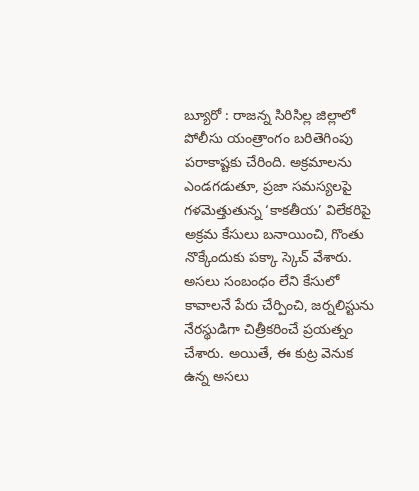బ్యూరో : రాజన్న సిరిసిల్ల జిల్లాలో పోలీసు యంత్రాంగం బరితెగింపు పరాకాష్టకు చేరింది. అక్రమాలను ఎండగడుతూ, ప్రజా సమస్యలపై గళమెత్తుతున్న ‘కాకతీయ’ విలేకరిపై అక్రమ కేసులు బనాయించి, గొంతు నొక్కేందుకు పక్కా స్కెచ్ వేశారు. అసలు సంబంధం లేని కేసులో కావాలనే పేరు చేర్పించి, జర్నలిస్టును నేరస్థుడిగా చిత్రీకరించే ప్రయత్నం చేశారు. అయితే, ఈ కుట్ర వెనుక ఉన్న అసలు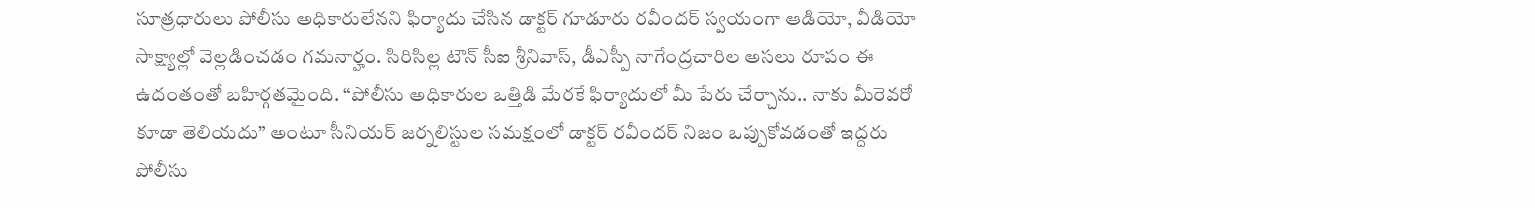సూత్రధారులు పోలీసు అధికారులేనని ఫిర్యాదు చేసిన డాక్టర్ గూడూరు రవీందర్ స్వయంగా ఆడియో, వీడియో సాక్ష్యాల్లో వెల్లడించడం గమనార్హం. సిరిసిల్ల టౌన్ సీఐ శ్రీనివాస్, డీఎస్పీ నాగేంద్రచారిల అసలు రూపం ఈ ఉదంతంతో బహిర్గతమైంది. “పోలీసు అధికారుల ఒత్తిడి మేరకే ఫిర్యాదులో మీ పేరు చేర్చాను.. నాకు మీరెవరో కూడా తెలియదు” అంటూ సీనియర్ జర్నలిస్టుల సమక్షంలో డాక్టర్ రవీందర్ నిజం ఒప్పుకోవడంతో ఇద్దరు పోలీసు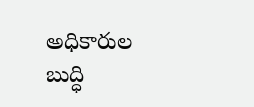అధికారుల బుద్ధి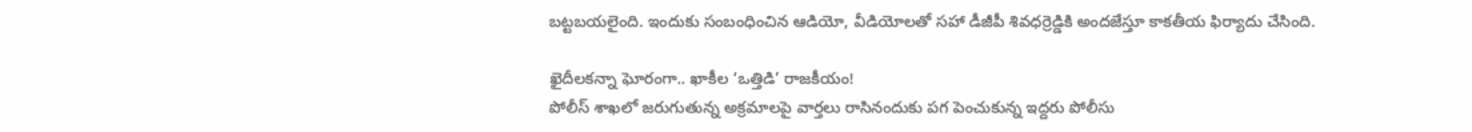బట్టబయలైంది. ఇందుకు సంబంధించిన ఆడియో, వీడియోలతో సహా డీజీపీ శివధర్రెడ్డికి అందజేస్తూ కాకతీయ ఫిర్యాదు చేసింది.

ఖైదీలకన్నా ఘోరంగా.. ఖాకీల ‘ఒత్తిడి’ రాజకీయం!
పోలీస్ శాఖలో జరుగుతున్న అక్రమాలపై వార్తలు రాసినందుకు పగ పెంచుకున్న ఇద్దరు పోలీసు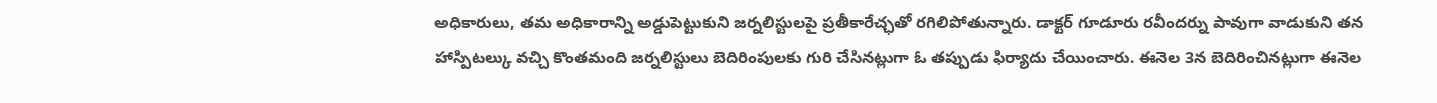అధికారులు, తమ అధికారాన్ని అడ్డుపెట్టుకుని జర్నలిస్టులపై ప్రతీకారేచ్ఛతో రగిలిపోతున్నారు. డాక్టర్ గూడూరు రవీందర్ను పావుగా వాడుకుని తన హాస్పిటల్కు వచ్చి కొంతమంది జర్నలిస్టులు బెదిరింపులకు గురి చేసినట్లుగా ఓ తప్పుడు ఫిర్యాదు చేయించారు. ఈనెల 3న బెదిరించినట్లుగా ఈనెల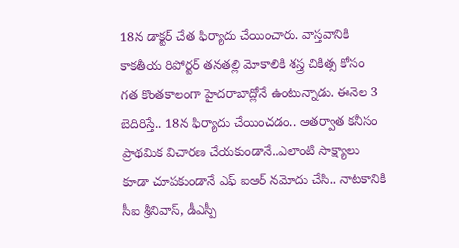18న డాక్టర్ చేత ఫిర్యాదు చేయించారు. వాస్తవానికి కాకతీయ రిపోర్టర్ తనతల్లి మోకాలికి శస్త్ర చికిత్స కోసం గత కొంతకాలంగా హైదరాబాద్లోనే ఉంటున్నాడు. ఈనెల 3 బెదిరిస్తే.. 18న ఫిర్యాదు చేయించడం.. ఆతర్వాత కనీసం ప్రాథమిక విచారణ చేయకుండానే..ఎలాంటి సాక్ష్యాలు కూడా చూపకుండానే ఎఫ్ ఐఆర్ నమోదు చేసి.. నాటకానికి సీఐ శ్రీనివాస్, డీఎస్పీ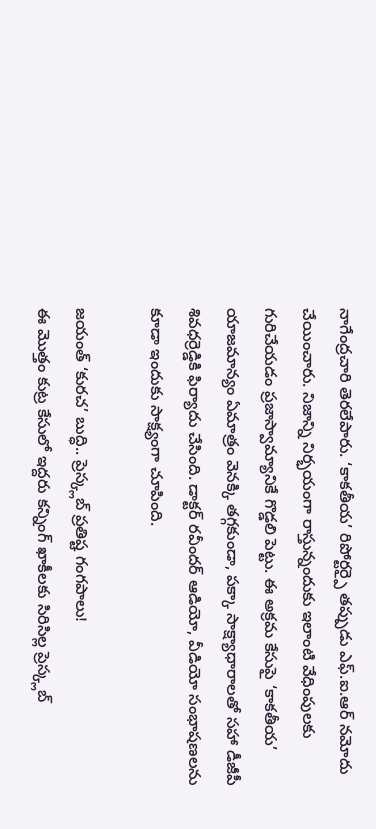నాగేంద్రచారి తెరలేపారు. ‘కాకతీయ’ రిపోర్టర్పై తప్పుడు ఎఫ్.ఐ.ఆర్ నమోదు చేయించారు. నిజాన్ని నిర్భయంగా రాస్తున్నందుకు ఇలాంటి వేధింపులకు గురిచేయడం ప్రజాస్వామ్యానికే గొడ్డలి పెట్టు. ఈ అక్రమ కేసుపై ‘కాకతీయ’ యాజమాన్యం ఏమాత్రం వెనక్కి తగ్గకుండా, పక్కా సాక్ష్యాధారాలతో సహా డీజీపీ శివధర్రెడ్డికి ఫిర్యాదు చేసింది. డాక్టర్ రవీందర్ ఆడియో, వీడియో సంభాషణలను కూడా ఇందుకు సాక్ష్యంగా చూపింది.

జయంత్ ‘కురచ’ బుద్ధి.. ప్రెస్క్లబ్ ప్రతిష్ట గంగపాలు!
ఈ మొత్తం కుట్ర కేసులో ఇద్దరు కన్నింగ్ ఖాకీలకు సిరిసిల్ల ప్రెస్క్లబ్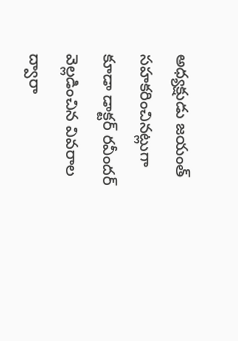అధ్యక్షుడు జయంత్ సహకరించినట్లుగా కూడా డాక్టర్ రవీందర్ వెల్లడించిన వివరాల ద్వారా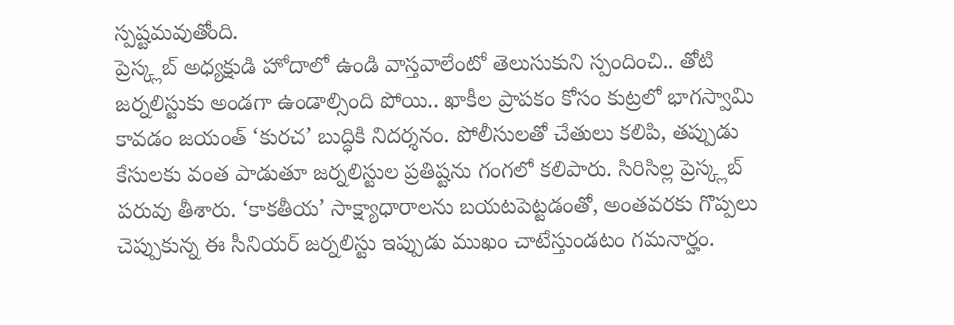స్పష్టమవుతోంది.
ప్రెస్క్లబ్ అధ్యక్షుడి హోదాలో ఉండి వాస్తవాలేంటో తెలుసుకుని స్పందించి.. తోటి జర్నలిస్టుకు అండగా ఉండాల్సింది పోయి.. ఖాకీల ప్రాపకం కోసం కుట్రలో భాగస్వామి కావడం జయంత్ ‘కురచ’ బుద్ధికి నిదర్శనం. పోలీసులతో చేతులు కలిపి, తప్పుడు కేసులకు వంత పాడుతూ జర్నలిస్టుల ప్రతిష్టను గంగలో కలిపారు. సిరిసిల్ల ప్రెస్క్లబ్ పరువు తీశారు. ‘కాకతీయ’ సాక్ష్యాధారాలను బయటపెట్టడంతో, అంతవరకు గొప్పలు చెప్పుకున్న ఈ సీనియర్ జర్నలిస్టు ఇప్పుడు ముఖం చాటేస్తుండటం గమనార్హం.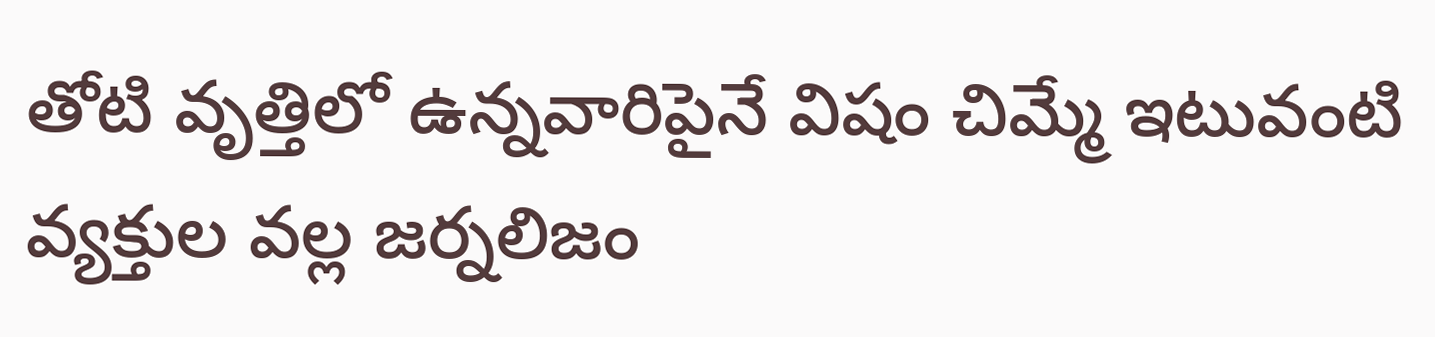తోటి వృత్తిలో ఉన్నవారిపైనే విషం చిమ్మే ఇటువంటి వ్యక్తుల వల్ల జర్నలిజం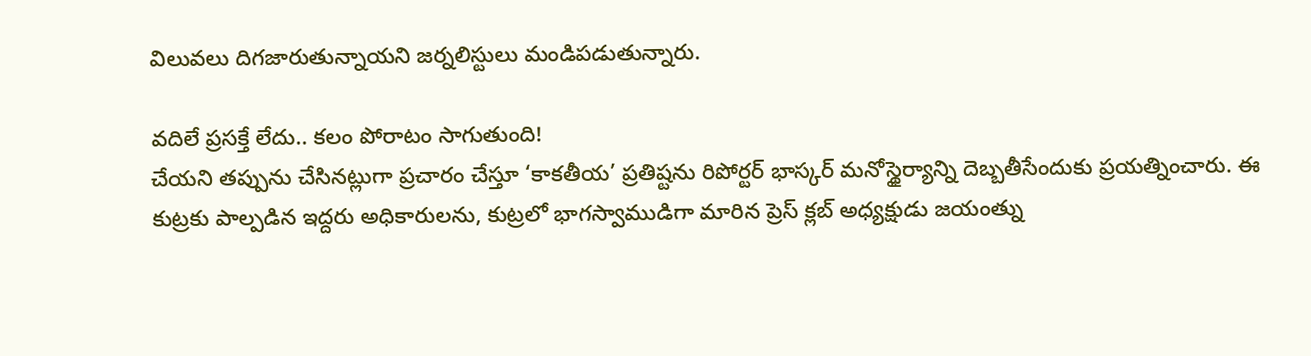విలువలు దిగజారుతున్నాయని జర్నలిస్టులు మండిపడుతున్నారు.

వదిలే ప్రసక్తే లేదు.. కలం పోరాటం సాగుతుంది!
చేయని తప్పును చేసినట్లుగా ప్రచారం చేస్తూ ‘కాకతీయ’ ప్రతిష్టను రిపోర్టర్ భాస్కర్ మనోస్థైర్యాన్ని దెబ్బతీసేందుకు ప్రయత్నించారు. ఈ కుట్రకు పాల్పడిన ఇద్దరు అధికారులను, కుట్రలో భాగస్వాముడిగా మారిన ప్రెస్ క్లబ్ అధ్యక్షుడు జయంత్ను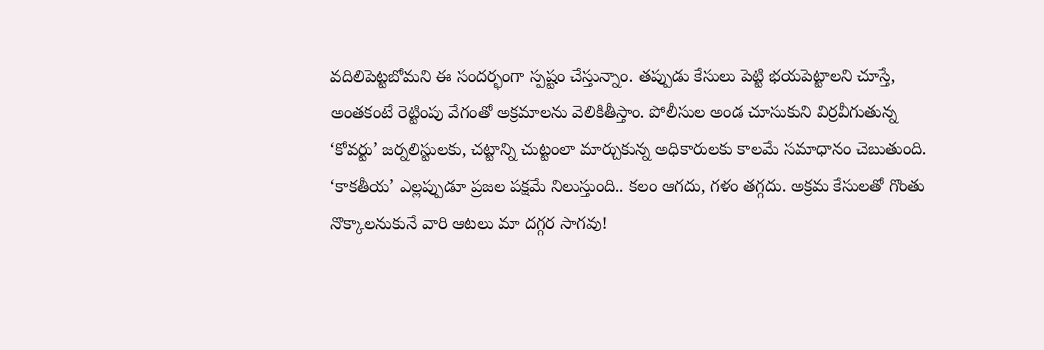వదిలిపెట్టబోమని ఈ సందర్భంగా స్పష్టం చేస్తున్నాం. తప్పుడు కేసులు పెట్టి భయపెట్టాలని చూస్తే, అంతకంటే రెట్టింపు వేగంతో అక్రమాలను వెలికితీస్తాం. పోలీసుల అండ చూసుకుని విర్రవీగుతున్న ‘కోవర్టు’ జర్నలిస్టులకు, చట్టాన్ని చుట్టంలా మార్చుకున్న అధికారులకు కాలమే సమాధానం చెబుతుంది. ‘కాకతీయ’ ఎల్లప్పుడూ ప్రజల పక్షమే నిలుస్తుంది.. కలం ఆగదు, గళం తగ్గదు. అక్రమ కేసులతో గొంతు నొక్కాలనుకునే వారి ఆటలు మా దగ్గర సాగవు!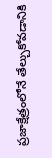ప్రజాక్షేత్రంలోనే తేల్చుకోవడానికి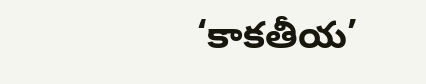‘కాకతీయ’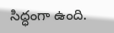సిద్ధంగా ఉంది.